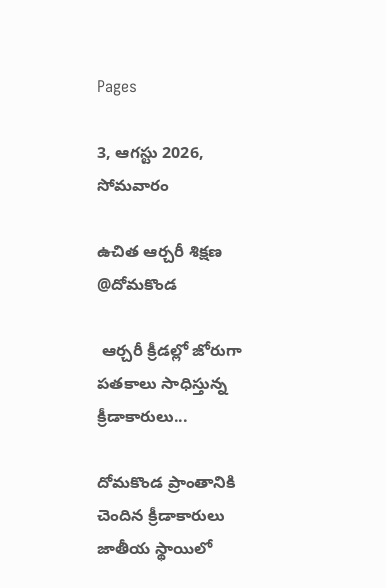Pages

3, ఆగస్టు 2026, సోమవారం

ఉచిత ఆర్చరీ శిక్షణ @దోమకొండ

 ఆర్చరీ క్రీడల్లో జోరుగా పతకాలు సాధిస్తున్న క్రీడాకారులు...

దోమకొండ ప్రాంతానికి చెందిన క్రీడాకారులు జాతీయ స్థాయిలో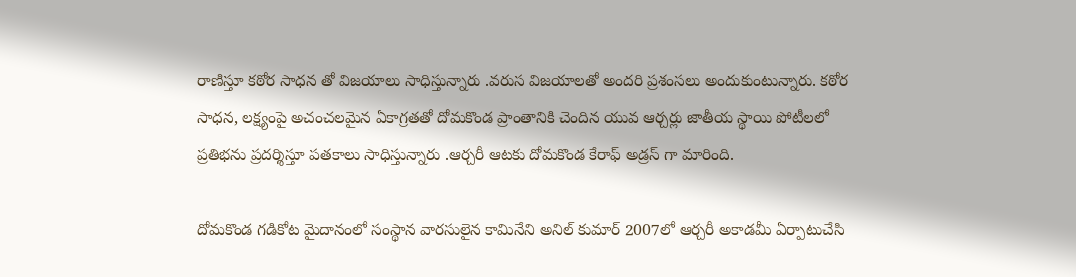రాణిస్తూ కఠోర సాధన తో విజయాలు సాధిస్తున్నారు .వరుస విజయాలతో అందరి ప్రశంసలు అందుకుంటున్నారు. కఠోర సాధన, లక్ష్యంపై అచంచలమైన ఏకాగ్రతతో దోమకొండ ప్రాంతానికి చెందిన యువ ఆర్చర్లు జాతీయ స్థాయి పోటీలలో ప్రతిభను ప్రదర్శిస్తూ పతకాలు సాధిస్తున్నారు .ఆర్చరీ ఆటకు దోమకొండ కేరాఫ్ అడ్రస్ గా మారింది.

దోమకొండ గడికోట మైదానంలో సంస్థాన వారసులైన కామినేని అనిల్ కుమార్ 2007లో ఆర్చరీ అకాడమీ ఏర్పాటుచేసి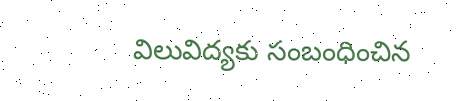విలువిద్యకు సంబంధించిన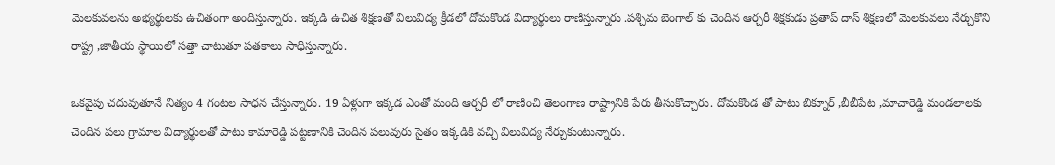మెలకువలను అభ్యర్థులకు ఉచితంగా అందిస్తున్నారు. ఇక్కడి ఉచిత శిక్షణతో విలువిద్య క్రీడలో దోమకొండ విద్యార్థులు రాణిస్తున్నారు .పశ్చిమ బెంగాల్ కు చెందిన ఆర్చరీ శిక్షకుడు ప్రతాప్ దాస్ శిక్షణలో మెలకువలు నేర్చుకొని రాష్ట్ర ,జాతీయ స్థాయిలో సత్తా చాటుతూ పతకాలు సాధిస్తున్నారు.

ఒకవైపు చదువుతూనే నిత్యం 4 గంటల సాధన చేస్తున్నారు. 19 ఏళ్లుగా ఇక్కడ ఎంతో మంది ఆర్చరీ లో రాణించి తెలంగాణ రాష్ట్రానికి పేరు తీసుకొచ్చారు. దోమకొండ తో పాటు బిక్నూర్ ,బీబీపేట ,మాచారెడ్డి మండలాలకు చెందిన పలు గ్రామాల విద్యార్థులతో పాటు కామారెడ్డి పట్టణానికి చెందిన పలువురు సైతం ఇక్కడికి వచ్చి విలువిద్య నేర్చుకుంటున్నారు.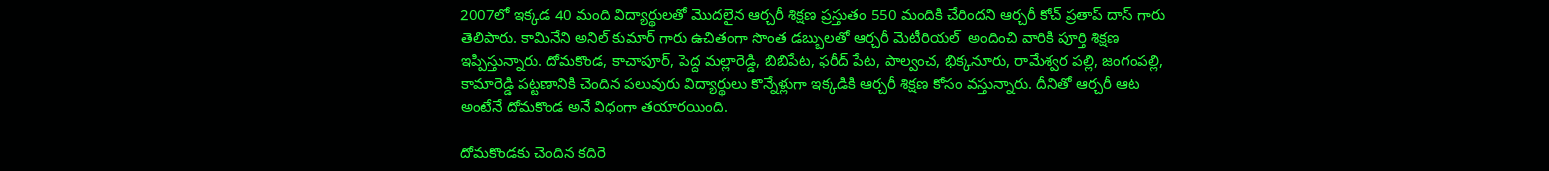2007లో ఇక్కడ 40 మంది విద్యార్థులతో మొదలైన ఆర్చరీ శిక్షణ ప్రస్తుతం 550 మందికి చేరిందని ఆర్చరీ కోచ్ ప్రతాప్ దాస్ గారు తెలిపారు. కామినేని అనిల్ కుమార్ గారు ఉచితంగా సొంత డబ్బులతో ఆర్చరీ మెటీరియల్  అందించి వారికి పూర్తి శిక్షణ ఇప్పిస్తున్నారు. దోమకొండ, కాచాపూర్, పెద్ద మల్లారెడ్డి, బిబిపేట, ఫరీద్ పేట, పాల్వంచ, భిక్కనూరు, రామేశ్వర పల్లి, జంగంపల్లి, కామారెడ్డి పట్టణానికి చెందిన పలువురు విద్యార్థులు కొన్నేళ్లుగా ఇక్కడికి ఆర్చరీ శిక్షణ కోసం వస్తున్నారు. దీనితో ఆర్చరీ ఆట  అంటేనే దోమకొండ అనే విధంగా తయారయింది.

దోమకొండకు చెందిన కదిరె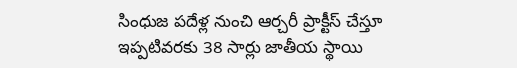సింధుజ పదేళ్ల నుంచి ఆర్చరీ ప్రాక్టీస్ చేస్తూ ఇప్పటివరకు 38 సార్లు జాతీయ స్థాయి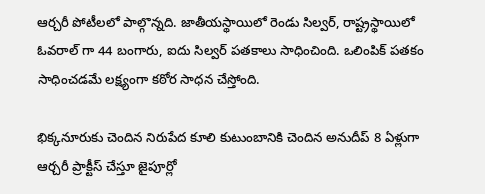ఆర్చరీ పోటీలలో పాల్గొన్నది. జాతీయస్థాయిలో రెండు సిల్వర్, రాష్ట్రస్థాయిలో ఓవరాల్ గా 44 బంగారు, ఐదు సిల్వర్ పతకాలు సాధించింది. ఒలింపిక్ పతకం సాధించడమే లక్ష్యంగా కఠోర సాధన చేస్తోంది.

భిక్కనూరుకు చెందిన నిరుపేద కూలి కుటుంబానికి చెందిన అనుదీప్ 8 ఏళ్లుగా ఆర్చరీ ప్రాక్టీస్ చేస్తూ జైపూర్లో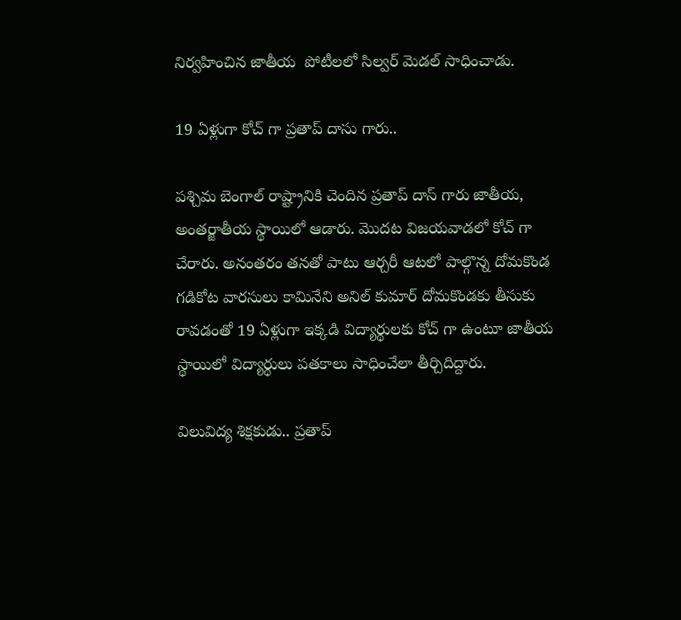నిర్వహించిన జాతీయ  పోటీలలో సిల్వర్ మెడల్ సాధించాడు.

19 ఏళ్లుగా కోచ్ గా ప్రతాప్ దాసు గారు..

పశ్చిమ బెంగాల్ రాష్ట్రానికి చెందిన ప్రతాప్ దాస్ గారు జాతీయ, అంతర్జాతీయ స్థాయిలో ఆడారు. మొదట విజయవాడలో కోచ్ గా చేరారు. అనంతరం తనతో పాటు ఆర్చరీ ఆటలో పాల్గొన్న దోమకొండ గడికోట వారసులు కామినేని అనిల్ కుమార్ దోమకొండకు తీసుకు రావడంతో 19 ఏళ్లుగా ఇక్కడి విద్యార్థులకు కోచ్ గా ఉంటూ జాతీయ స్థాయిలో విద్యార్థులు పతకాలు సాధించేలా తీర్చిదిద్దారు.

విలువిద్య శిక్షకుడు.. ప్రతాప్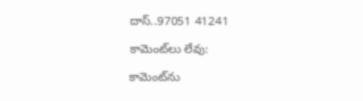దాస్..97051 41241

కామెంట్‌లు లేవు:

కామెంట్‌ను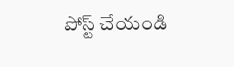పోస్ట్ చేయండి